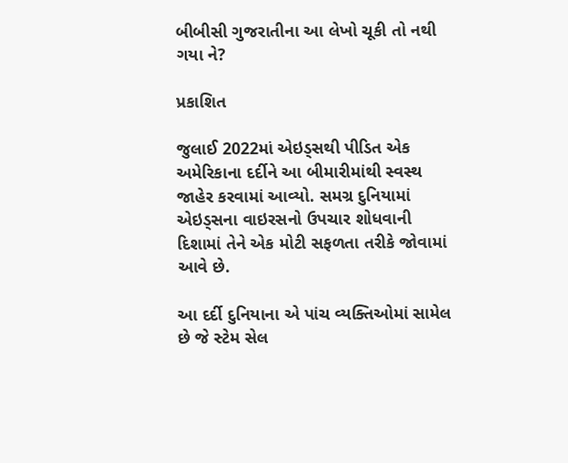બીબીસી ગુજરાતીના આ લેખો ચૂકી તો નથી ગયા ને?

પ્રકાશિત

જુલાઈ 2022માં એઇડ્સથી પીડિત એક અમેરિકાના દર્દીને આ બીમારીમાંથી સ્વસ્થ જાહેર કરવામાં આવ્યો. સમગ્ર દુનિયામાં એઇડ્સના વાઇરસનો ઉપચાર શોધવાની દિશામાં તેને એક મોટી સફળતા તરીકે જોવામાં આવે છે.

આ દર્દી દુનિયાના એ પાંચ વ્યક્તિઓમાં સામેલ છે જે સ્ટેમ સેલ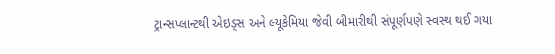ટ્રાન્સપ્લાન્ટથી એઇડ્સ અને લ્યૂકેમિયા જેવી બીમારીથી સંપૂર્ણપણે સ્વસ્થ થઈ ગયા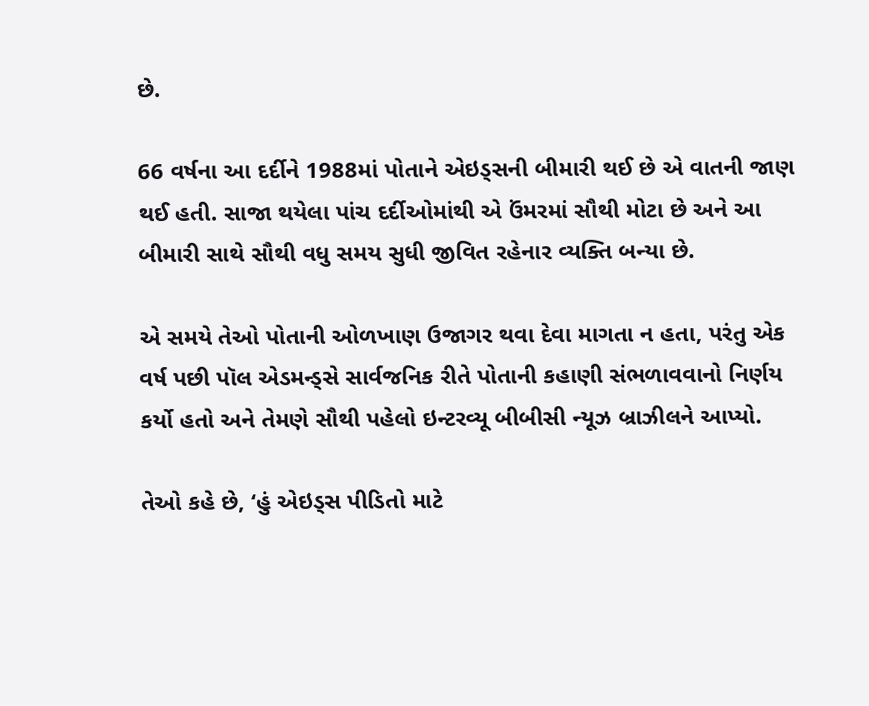છે.

66 વર્ષના આ દર્દીને 1988માં પોતાને એઇડ્સની બીમારી થઈ છે એ વાતની જાણ થઈ હતી. સાજા થયેલા પાંચ દર્દીઓમાંથી એ ઉંમરમાં સૌથી મોટા છે અને આ બીમારી સાથે સૌથી વધુ સમય સુધી જીવિત રહેનાર વ્યક્તિ બન્યા છે.

એ સમયે તેઓ પોતાની ઓળખાણ ઉજાગર થવા દેવા માગતા ન હતા, પરંતુ એક વર્ષ પછી પૉલ એડમન્ડ્સે સાર્વજનિક રીતે પોતાની કહાણી સંભળાવવાનો નિર્ણય કર્યો હતો અને તેમણે સૌથી પહેલો ઇન્ટરવ્યૂ બીબીસી ન્યૂઝ બ્રાઝીલને આપ્યો.

તેઓ કહે છે, ‘હું એઇડ્સ પીડિતો માટે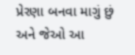પ્રેરણા બનવા માગું છું અને જેઓ આ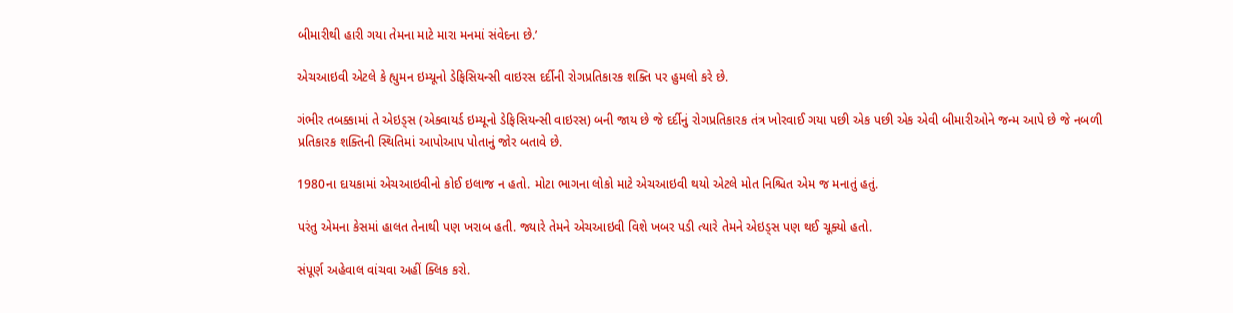બીમારીથી હારી ગયા તેમના માટે મારા મનમાં સંવેદના છે.’

એચઆઇવી એટલે કે હ્યુમન ઇમ્યૂનો ડેફિસિયન્સી વાઇરસ દર્દીની રોગપ્રતિકારક શક્તિ પર હુમલો કરે છે.

ગંભીર તબક્કામાં તે એઇડ્સ (એક્વાયર્ડ ઇમ્યૂનો ડેફિસિયન્સી વાઇરસ) બની જાય છે જે દર્દીનું રોગપ્રતિકારક તંત્ર ખોરવાઈ ગયા પછી એક પછી એક એવી બીમારીઓને જન્મ આપે છે જે નબળી પ્રતિકારક શક્તિની સ્થિતિમાં આપોઆપ પોતાનું જોર બતાવે છે.

1980ના દાયકામાં એચઆઇવીનો કોઈ ઇલાજ ન હતો. મોટા ભાગના લોકો માટે એચઆઇવી થયો એટલે મોત નિશ્ચિત એમ જ મનાતું હતું.

પરંતુ એમના કેસમાં હાલત તેનાથી પણ ખરાબ હતી. જ્યારે તેમને એચઆઇવી વિશે ખબર પડી ત્યારે તેમને એઇડ્સ પણ થઈ ચૂક્યો હતો.

સંપૂર્ણ અહેવાલ વાંચવા અહીં ક્લિક કરો.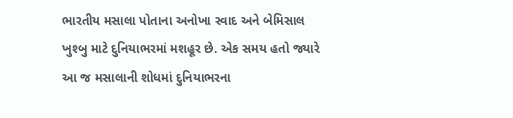ભારતીય મસાલા પોતાના અનોખા સ્વાદ અને બેમિસાલ ખુશ્બુ માટે દુનિયાભરમાં મશહૂર છે. એક સમય હતો જ્યારે આ જ મસાલાની શોધમાં દુનિયાભરના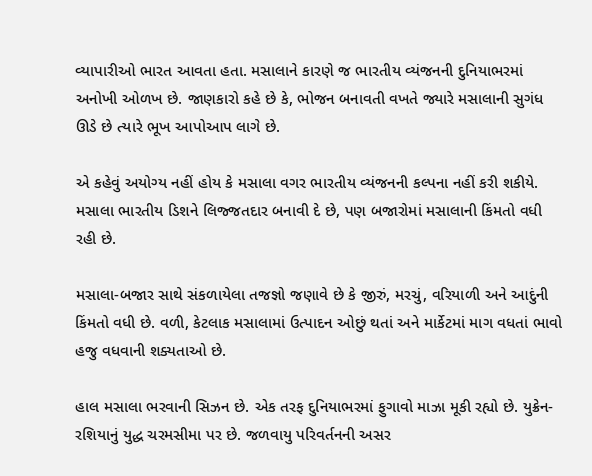વ્યાપારીઓ ભારત આવતા હતા. મસાલાને કારણે જ ભારતીય વ્યંજનની દુનિયાભરમાં અનોખી ઓળખ છે. જાણકારો કહે છે કે, ભોજન બનાવતી વખતે જ્યારે મસાલાની સુગંધ ઊડે છે ત્યારે ભૂખ આપોઆપ લાગે છે.

એ કહેવું અયોગ્ય નહીં હોય કે મસાલા વગર ભારતીય વ્યંજનની કલ્પના નહીં કરી શકીયે. મસાલા ભારતીય ડિશને લિજ્જતદાર બનાવી દે છે, પણ બજારોમાં મસાલાની કિંમતો વધી રહી છે.

મસાલા-બજાર સાથે સંકળાયેલા તજજ્ઞો જણાવે છે કે જીરું, મરચું, વરિયાળી અને આદુંની કિંમતો વધી છે. વળી, કેટલાક મસાલામાં ઉત્પાદન ઓછું થતાં અને માર્કેટમાં માગ વધતાં ભાવો હજુ વધવાની શક્યતાઓ છે.

હાલ મસાલા ભરવાની સિઝન છે. એક તરફ દુનિયાભરમાં ફુગાવો માઝા મૂકી રહ્યો છે. યુક્રેન-રશિયાનું યુદ્ધ ચરમસીમા પર છે. જળવાયુ પરિવર્તનની અસર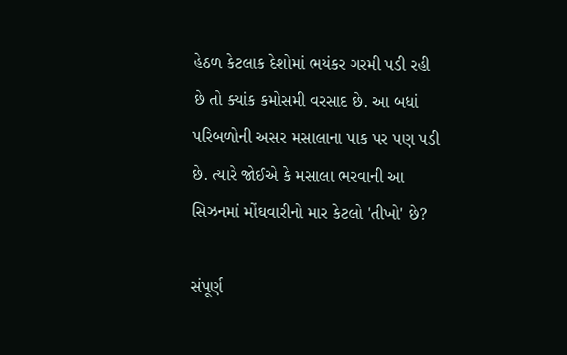હેઠળ કેટલાક દેશોમાં ભયંકર ગરમી પડી રહી છે તો ક્યાંક કમોસમી વરસાદ છે. આ બધાં પરિબળોની અસર મસાલાના પાક પર પણ પડી છે. ત્યારે જોઈએ કે મસાલા ભરવાની આ સિઝનમાં મોંઘવારીનો માર કેટલો 'તીખો' છે?

સંપૂર્ણ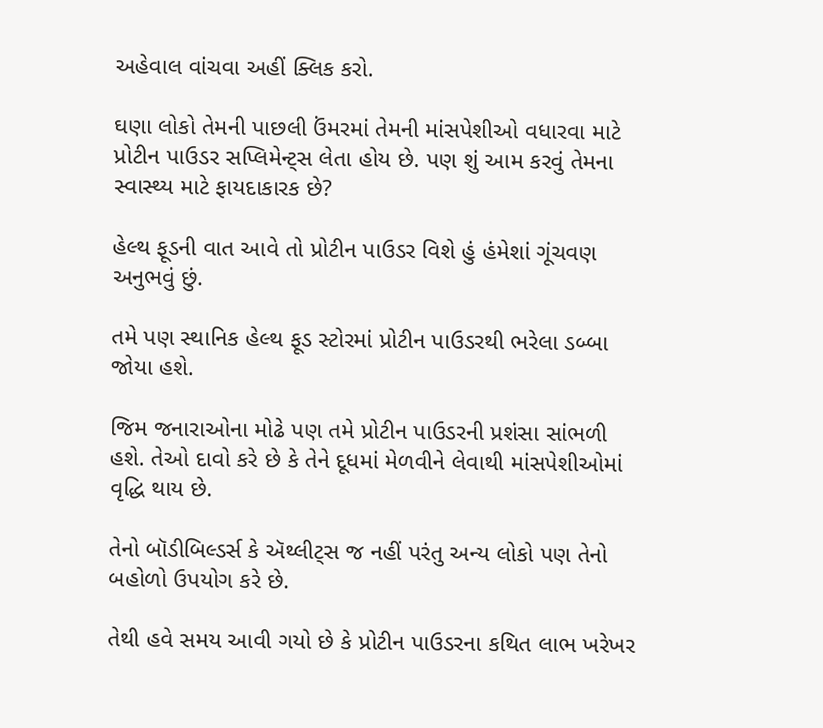અહેવાલ વાંચવા અહીં ક્લિક કરો.

ઘણા લોકો તેમની પાછલી ઉંમરમાં તેમની માંસપેશીઓ વધારવા માટે પ્રોટીન પાઉડર સપ્લિમેન્ટ્સ લેતા હોય છે. પણ શું આમ કરવું તેમના સ્વાસ્થ્ય માટે ફાયદાકારક છે?

હેલ્થ ફૂડની વાત આવે તો પ્રોટીન પાઉડર વિશે હું હંમેશાં ગૂંચવણ અનુભવું છું.

તમે પણ સ્થાનિક હેલ્થ ફૂડ સ્ટોરમાં પ્રોટીન પાઉડરથી ભરેલા ડબ્બા જોયા હશે.

જિમ જનારાઓના મોઢે પણ તમે પ્રોટીન પાઉડરની પ્રશંસા સાંભળી હશે. તેઓ દાવો કરે છે કે તેને દૂધમાં મેળવીને લેવાથી માંસપેશીઓમાં વૃદ્ધિ થાય છે.

તેનો બૉડીબિલ્ડર્સ કે ઍથ્લીટ્સ જ નહીં પરંતુ અન્ય લોકો પણ તેનો બહોળો ઉપયોગ કરે છે.

તેથી હવે સમય આવી ગયો છે કે પ્રોટીન પાઉડરના કથિત લાભ ખરેખર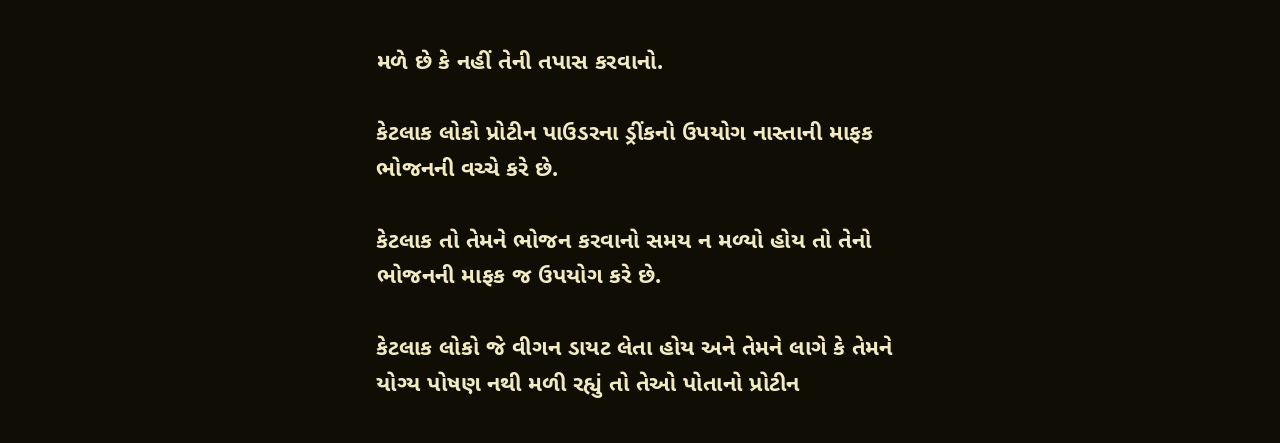મળે છે કે નહીં તેની તપાસ કરવાનો.

કેટલાક લોકો પ્રોટીન પાઉડરના ડ્રીંકનો ઉપયોગ નાસ્તાની માફક ભોજનની વચ્ચે કરે છે.

કેટલાક તો તેમને ભોજન કરવાનો સમય ન મળ્યો હોય તો તેનો ભોજનની માફક જ ઉપયોગ કરે છે.

કેટલાક લોકો જે વીગન ડાયટ લેતા હોય અને તેમને લાગે કે તેમને યોગ્ય પોષણ નથી મળી રહ્યું તો તેઓ પોતાનો પ્રોટીન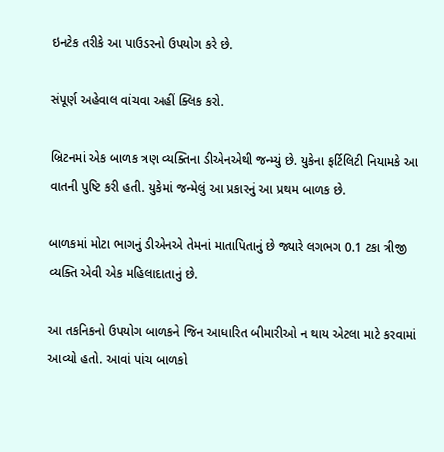ઇનટેક તરીકે આ પાઉડરનો ઉપયોગ કરે છે.

સંપૂર્ણ અહેવાલ વાંચવા અહીં ક્લિક કરો.

બ્રિટનમાં એક બાળક ત્રણ વ્યક્તિના ડીએનએથી જન્મ્યું છે. યુકેના ફર્ટિલિટી નિયામકે આ વાતની પુષ્ટિ કરી હતી. યુકેમાં જન્મેલું આ પ્રકારનું આ પ્રથમ બાળક છે.

બાળકમાં મોટા ભાગનું ડીએનએ તેમનાં માતાપિતાનું છે જ્યારે લગભગ 0.1 ટકા ત્રીજી વ્યક્તિ એવી એક મહિલાદાતાનું છે.

આ તકનિકનો ઉપયોગ બાળકને જિન આધારિત બીમારીઓ ન થાય એટલા માટે કરવામાં આવ્યો હતો. આવાં પાંચ બાળકો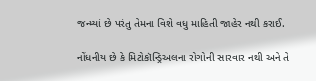જન્મ્યાં છે પરંતુ તેમના વિશે વધુ માહિતી જાહેર નથી કરાઈ.

નોંધનીય છે કે મિટોકૉન્ડ્રિઅલના રોગોની સારવાર નથી અને તે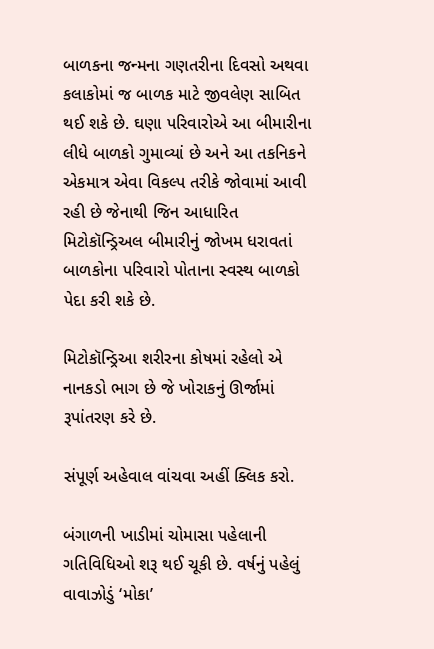બાળકના જન્મના ગણતરીના દિવસો અથવા કલાકોમાં જ બાળક માટે જીવલેણ સાબિત થઈ શકે છે. ઘણા પરિવારોએ આ બીમારીના લીધે બાળકો ગુમાવ્યાં છે અને આ તકનિકને એકમાત્ર એવા વિકલ્પ તરીકે જોવામાં આવી રહી છે જેનાથી જિન આધારિત મિટોકૉન્ડ્રિઅલ બીમારીનું જોખમ ધરાવતાં બાળકોના પરિવારો પોતાના સ્વસ્થ બાળકો પેદા કરી શકે છે.

મિટોકૉન્ડ્રિઆ શરીરના કોષમાં રહેલો એ નાનકડો ભાગ છે જે ખોરાકનું ઊર્જામાં રૂપાંતરણ કરે છે.

સંપૂર્ણ અહેવાલ વાંચવા અહીં ક્લિક કરો.

બંગાળની ખાડીમાં ચોમાસા પહેલાની ગતિવિધિઓ શરૂ થઈ ચૂકી છે. વર્ષનું પહેલું વાવાઝોડું ‘મોકા’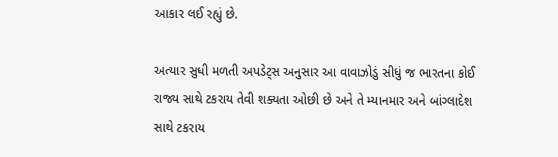આકાર લઈ રહ્યું છે.

અત્યાર સુધી મળતી અપડેટ્સ અનુસાર આ વાવાઝોડું સીધું જ ભારતના કોઈ રાજ્ય સાથે ટકરાય તેવી શક્યતા ઓછી છે અને તે મ્યાનમાર અને બાંગ્લાદેશ સાથે ટકરાય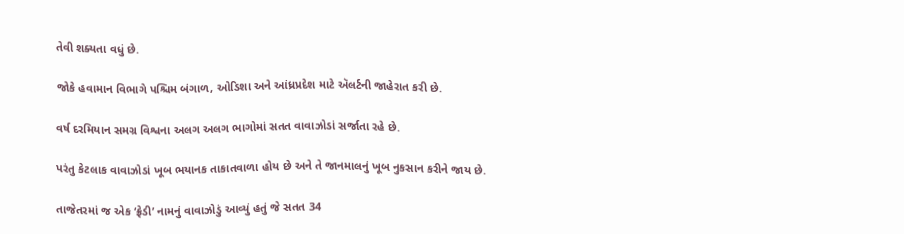તેવી શક્યતા વધું છે.

જોકે હવામાન વિભાગે પશ્ચિમ બંગાળ, ઓડિશા અને આંધ્રપ્રદેશ માટે ઍલર્ટની જાહેરાત કરી છે.

વર્ષ દરમિયાન સમગ્ર વિશ્વના અલગ અલગ ભાગોમાં સતત વાવાઝોડાં સર્જાતા રહે છે.

પરંતુ કેટલાક વાવાઝોડાં ખૂબ ભયાનક તાકાતવાળા હોય છે અને તે જાનમાલનું ખૂબ નુકસાન કરીને જાય છે.

તાજેતરમાં જ એક ‘ફ્રેડી’ નામનું વાવાઝોડું આવ્યું હતું જે સતત 34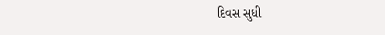દિવસ સુધી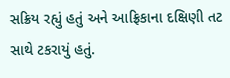સક્રિય રહ્યું હતું અને આફ્રિકાના દક્ષિણી તટ સાથે ટકરાયું હતું.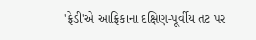'ફ્રેડી'એ આફ્રિકાના દક્ષિણ-પૂર્વીય તટ પર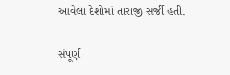આવેલા દેશોમાં તારાજી સર્જી હતી.

સંપૂર્ણ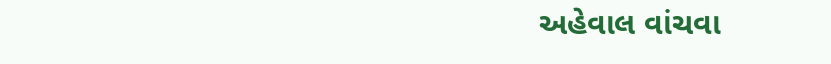અહેવાલ વાંચવા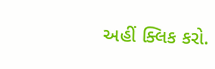અહીં ક્લિક કરો.